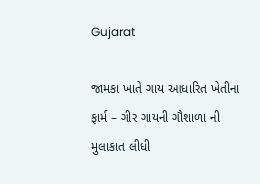Gujarat

જામકા ખાતે ગાય આધારિત ખેતીના ફાર્મ – ગીર ગાયની ગૌશાળા ની મુલાકાત લીધી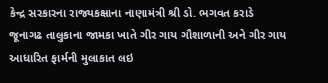કેન્દ્ર સરકારના રાજ્યકક્ષાના નાણામંત્રી શ્રી ડો. ભગવત કરાડે જૂનાગઢ તાલુકાના જામકા ખાતે ગીર ગાય ગૌશાળાની અને ગીર ગાય આધારિત ફાર્મની મુલાકાત લઇ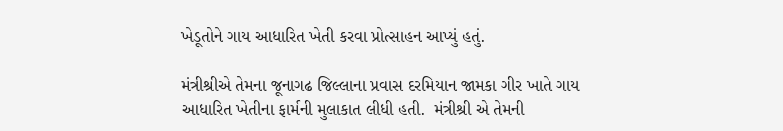ખેડૂતોને ગાય આધારિત ખેતી કરવા પ્રોત્સાહન આપ્યું હતું.

મંત્રીશ્રીએ તેમના જૂનાગઢ જિલ્લાના પ્રવાસ દરમિયાન જામકા ગીર ખાતે ગાય આધારિત ખેતીના ફાર્મની મુલાકાત લીધી હતી.  મંત્રીશ્રી એ તેમની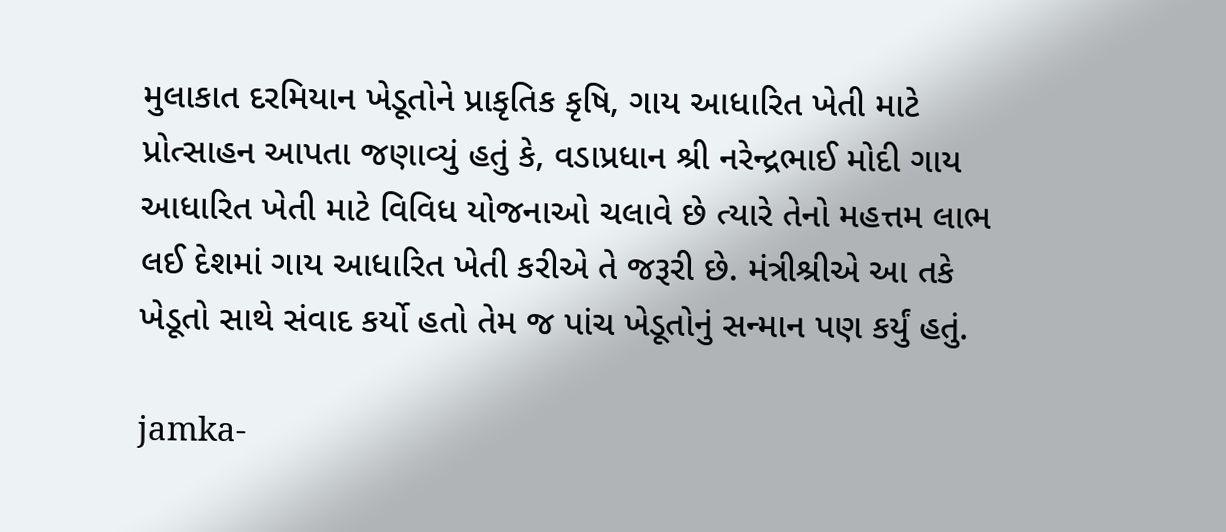મુલાકાત દરમિયાન ખેડૂતોને પ્રાકૃતિક કૃષિ, ગાય આધારિત ખેતી માટે પ્રોત્સાહન આપતા જણાવ્યું હતું કે, વડાપ્રધાન શ્રી નરેન્દ્રભાઈ મોદી ગાય આધારિત ખેતી માટે વિવિધ યોજનાઓ ચલાવે છે ત્યારે તેનો મહત્તમ લાભ લઈ દેશમાં ગાય આધારિત ખેતી કરીએ તે જરૂરી છે. મંત્રીશ્રીએ આ તકે ખેડૂતો સાથે સંવાદ કર્યો હતો તેમ જ પાંચ ખેડૂતોનું સન્માન પણ કર્યું હતું.

jamka-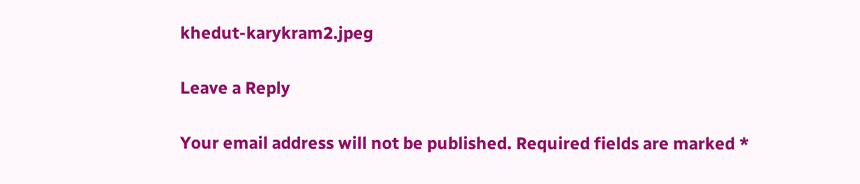khedut-karykram2.jpeg

Leave a Reply

Your email address will not be published. Required fields are marked *